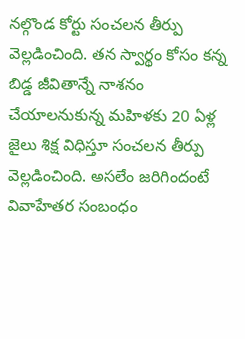నల్గొండ కోర్టు సంచలన తీర్పు వెల్లడించింది. తన స్వార్థం కోసం కన్న బిడ్డ జీవితాన్నే నాశనం చేయాలనుకున్న మహిళకు 20 ఏళ్ల జైలు శిక్ష విధిస్తూ సంచలన తీర్పు వెల్లడించింది. అసలేం జరిగిందంటే వివాహేతర సంబంధం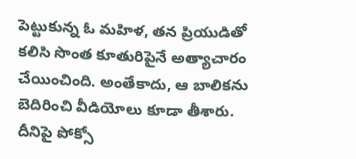పెట్టుకున్న ఓ మహిళ, తన ప్రియుడితో కలిసి సొంత కూతురిపైనే అత్యాచారం చేయించింది. అంతేకాదు, ఆ బాలికను బెదిరించి వీడియోలు కూడా తీశారు. దీనిపై పోక్సో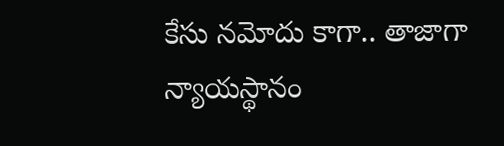కేసు నమోదు కాగా.. తాజాగా న్యాయస్థానం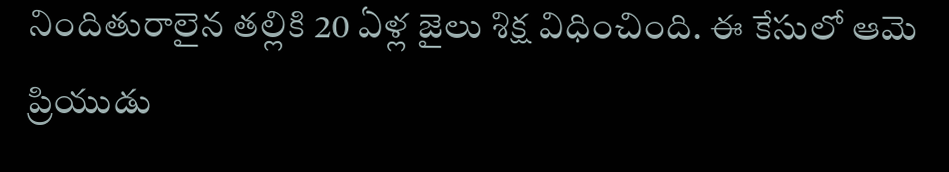నిందితురాలైన తల్లికి 20 ఏళ్ల జైలు శిక్ష విధించింది. ఈ కేసులో ఆమె ప్రియుడు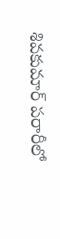శివకుమార్ పరారీలో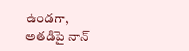ఉండగా, అతడిపై నాన్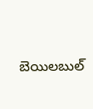బెయిలబుల్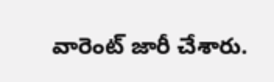వారెంట్ జారీ చేశారు.